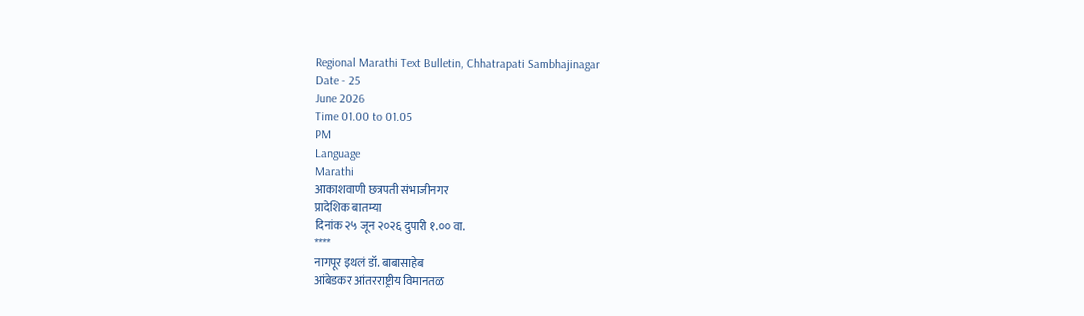Regional Marathi Text Bulletin, Chhatrapati Sambhajinagar
Date - 25
June 2026
Time 01.00 to 01.05
PM
Language
Marathi
आकाशवाणी छत्रपती संभाजीनगर
प्रादेशिक बातम्या
दिनांक २५ जून २०२६ दुपारी १.०० वा.
****
नागपूर इथलं डॉ. बाबासाहेब
आंबेडकर आंतरराष्ट्रीय विमानतळ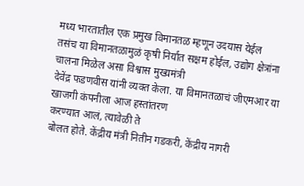मध्य भारतातील एक प्रमुख विमानतळ म्हणून उदयास येईल
तसंच या विमानतळामुळं कृषी निर्यात सक्षम होईल, उद्योग क्षेत्रांना चालना मिळेल असा विश्वास मुख्यमंत्री
देवेंद्र फडणवीस यांनी व्यक्त केला. या विमानतळाचं जीएमआर या खाजगी कंपनीला आज हस्तांतरण
करण्यात आलं, त्यावेळी ते
बोलत होते. केंद्रीय मंत्री नितीन गडकरी, केंद्रीय नागरी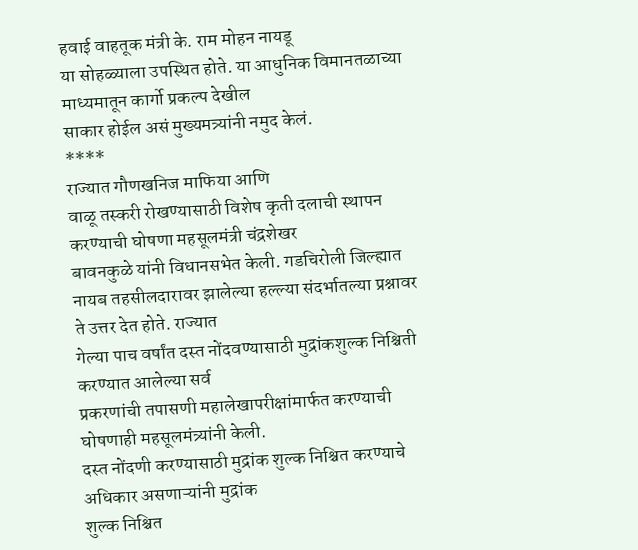हवाई वाहतूक मंत्री के. राम मोहन नायडू
या सोहळ्याला उपस्थित होते. या आधुनिक विमानतळाच्या माध्यमातून कार्गो प्रकल्प देखील
साकार होईल असं मुख्यमत्र्यांनी नमुद केलं.
****
राज्यात गौणखनिज माफिया आणि
वाळू तस्करी रोखण्यासाठी विशेष कृती दलाची स्थापन करण्याची घोषणा महसूलमंत्री चंद्रशेखर
बावनकुळे यांनी विधानसभेत केली. गडचिरोली जिल्ह्यात
नायब तहसीलदारावर झालेल्या हल्ल्या संदर्भातल्या प्रश्नावर ते उत्तर देत होते. राज्यात
गेल्या पाच वर्षांत दस्त नोंदवण्यासाठी मुद्रांकशुल्क निश्चिती करण्यात आलेल्या सर्व
प्रकरणांची तपासणी महालेखापरीक्षांमार्फत करण्याची घोषणाही महसूलमंत्र्यांनी केली.
दस्त नोंदणी करण्यासाठी मुद्रांक शुल्क निश्चित करण्याचे अधिकार असणाऱ्यांनी मुद्रांक
शुल्क निश्चित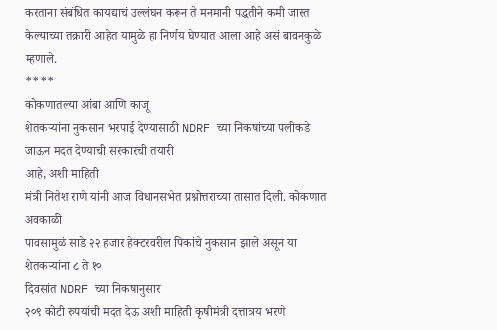करताना संबंधित कायद्याचं उल्लंघन करून ते मनमानी पद्धतीने कमी जास्त
केल्याच्या तक्रारी आहेत यामुळे हा निर्णय घेण्यात आला आहे असं बावनकुळे म्हणाले.
****
कोकणातल्या आंबा आणि काजू
शेतकऱ्यांना नुकसान भरपाई देण्यासाठी NDRF च्या निकषांच्या पलीकडे जाऊन मदत देण्याची सरकारची तयारी
आहे, अशी माहिती
मंत्री नितेश राणे यांनी आज विधानसभेत प्रश्नोत्तराच्या तासात दिली. कोकणात अवकाळी
पावसामुळं साडे २२ हजार हेक्टरवरील पिकांचे नुकसान झाले असून या शेतकऱ्यांना ८ ते १०
दिवसांत NDRF च्या निकषानुसार
२०९ कोटी रुपयांची मदत देऊ अशी माहिती कृषीमंत्री दत्तात्रय भरणे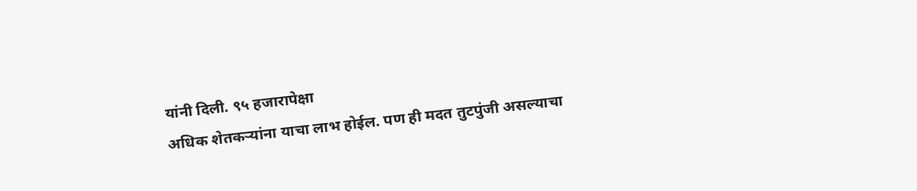यांनी दिली. ९५ हजारापेक्षा
अधिक शेतकऱ्यांना याचा लाभ होईल. पण ही मदत तुटपुंजी असल्याचा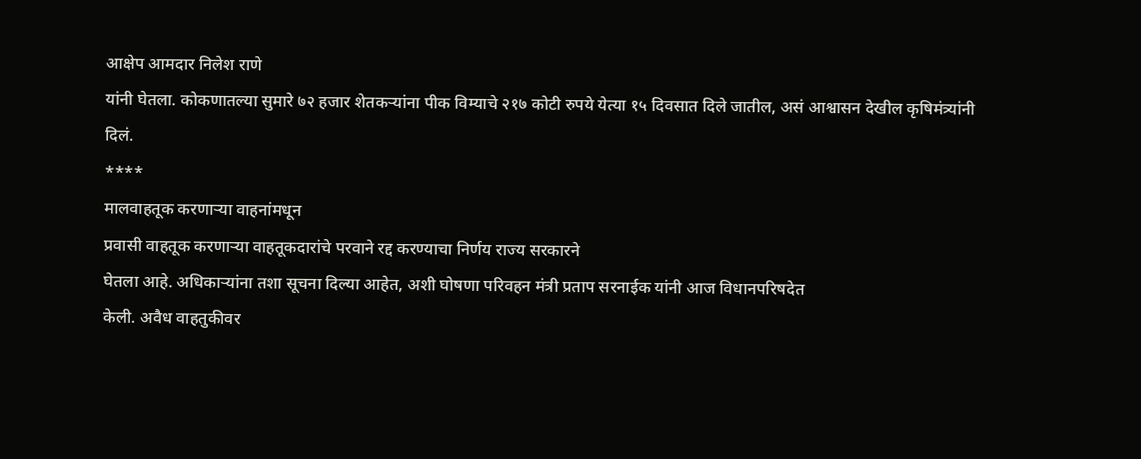आक्षेप आमदार निलेश राणे
यांनी घेतला. कोकणातल्या सुमारे ७२ हजार शेतकऱ्यांना पीक विम्याचे २१७ कोटी रुपये येत्या १५ दिवसात दिले जातील, असं आश्वासन देखील कृषिमंत्र्यांनी
दिलं.
****
मालवाहतूक करणाऱ्या वाहनांमधून
प्रवासी वाहतूक करणाऱ्या वाहतूकदारांचे परवाने रद्द करण्याचा निर्णय राज्य सरकारने
घेतला आहे. अधिकाऱ्यांना तशा सूचना दिल्या आहेत, अशी घोषणा परिवहन मंत्री प्रताप सरनाईक यांनी आज विधानपरिषदेत
केली. अवैध वाहतुकीवर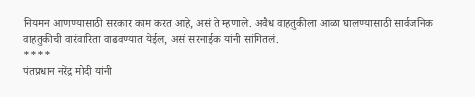नियमन आणण्यासाठी सरकार काम करत आहे, असं ते म्हणाले. अवैध वाहतुकीला आळा घालण्यासाठी सार्वजनिक
वाहतुकीची वारंवारिता वाढवण्यात येईल, असं सरनाईक यांनी सांगितलं.
****
पंतप्रधान नरेंद्र मोदी यांनी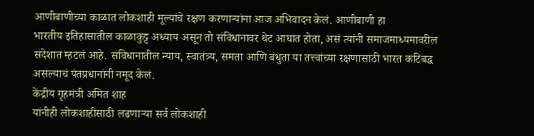आणीबाणीच्या काळात लोकशाही मूल्यांचे रक्षण करणाऱ्यांना आज अभिवादन केलं. आणीबाणी हा
भारतीय इतिहासातील काळाकुट्ट अध्याय असून तो संविधानावर थेट आघात होता, असं त्यांनी समाजमाध्यमावरील
संदेशात म्हटलं आहे. संविधानातील न्याय, स्वातंत्र्य, समता आणि बंधुता या तत्त्वांच्या रक्षणासाठी भारत कटिबद्ध
असल्याचं पंतप्रधानांनी नमूद केलं.
केंद्रीय गृहमंत्री अमित शाह
यांनीही लोकशाहीसाठी लढणाऱ्या सर्व लोकशाही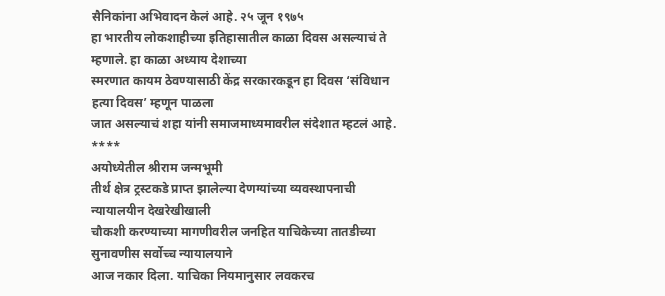सैनिकांना अभिवादन केलं आहे. २५ जून १९७५
हा भारतीय लोकशाहीच्या इतिहासातील काळा दिवस असल्याचं ते म्हणाले. हा काळा अध्याय देशाच्या
स्मरणात कायम ठेवण्यासाठी केंद्र सरकारकडून हा दिवस ‘संविधान हत्या दिवस’ म्हणून पाळला
जात असल्याचं शहा यांनी समाजमाध्यमावरील संदेशात म्हटलं आहे.
****
अयोध्येतील श्रीराम जन्मभूमी
तीर्थ क्षेत्र ट्रस्टकडे प्राप्त झालेल्या देणग्यांच्या व्यवस्थापनाची न्यायालयीन देखरेखीखाली
चौकशी करण्याच्या मागणीवरील जनहित याचिकेच्या तातडीच्या सुनावणीस सर्वोच्च न्यायालयाने
आज नकार दिला. याचिका नियमानुसार लवकरच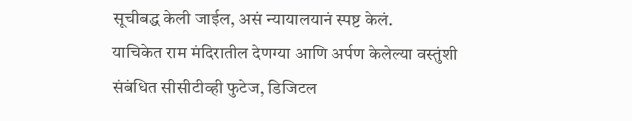सूचीबद्ध केली जाईल, असं न्यायालयानं स्पष्ट केलं.
याचिकेत राम मंदिरातील देणग्या आणि अर्पण केलेल्या वस्तुंशी संबंधित सीसीटीव्ही फुटेज, डिजिटल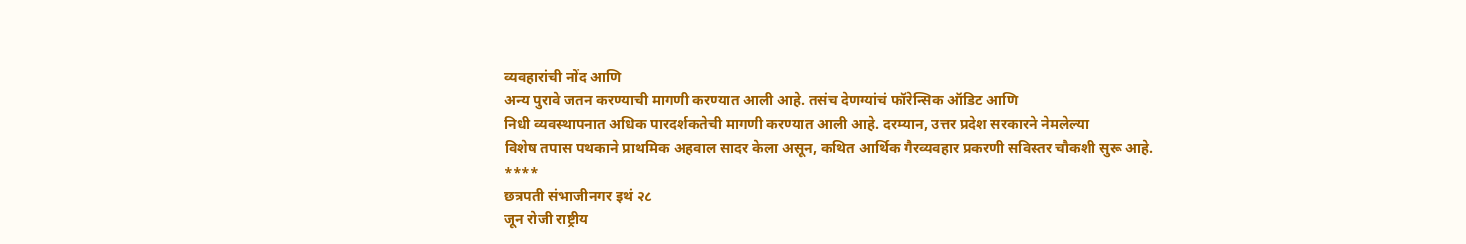व्यवहारांची नोंद आणि
अन्य पुरावे जतन करण्याची मागणी करण्यात आली आहे. तसंच देणग्यांचं फॉरेन्सिक ऑडिट आणि
निधी व्यवस्थापनात अधिक पारदर्शकतेची मागणी करण्यात आली आहे. दरम्यान, उत्तर प्रदेश सरकारने नेमलेल्या
विशेष तपास पथकाने प्राथमिक अहवाल सादर केला असून, कथित आर्थिक गैरव्यवहार प्रकरणी सविस्तर चौकशी सुरू आहे.
****
छत्रपती संभाजीनगर इथं २८
जून रोजी राष्ट्रीय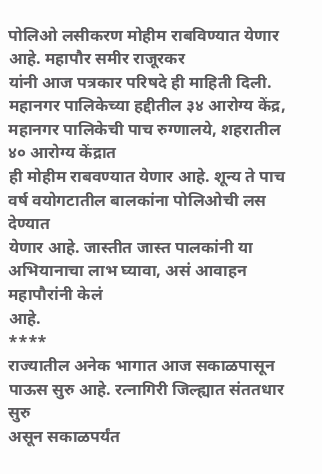पोलिओ लसीकरण मोहीम राबविण्यात येणार आहे. महापौर समीर राजूरकर
यांनी आज पत्रकार परिषदे ही माहिती दिली. महानगर पालिकेच्या हद्दीतील ३४ आरोग्य केंद्र, महानगर पालिकेची पाच रुग्णालये, शहरातील ४० आरोग्य केंद्रात
ही मोहीम राबवण्यात येणार आहे. शून्य ते पाच वर्ष वयोगटातील बालकांना पोलिओची लस देण्यात
येणार आहे. जास्तीत जास्त पालकांनी या अभियानाचा लाभ घ्यावा, असं आवाहन महापौरांनी केलं
आहे.
****
राज्यातील अनेक भागात आज सकाळपासून पाऊस सुरु आहे. रत्नागिरी जिल्ह्यात संततधार सुरु
असून सकाळपर्यंत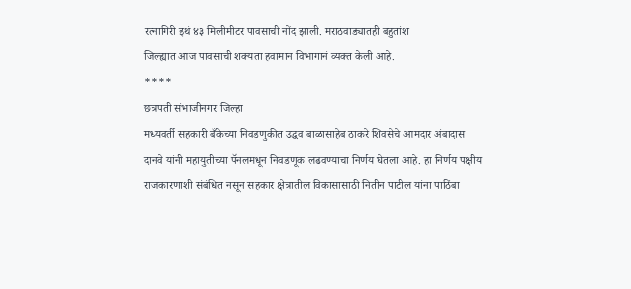रत्नागिरी इथं ४३ मिलीमीटर पावसाची नोंद झाली. मराठवाड्यातही बहुतांश
जिल्ह्यात आज पावसाची शक्यता हवामान विभागानं व्यक्त केली आहे.
****
छत्रपती संभाजीनगर जिल्हा
मध्यवर्ती सहकारी बँकेच्या निवडणुकीत उद्धव बाळासाहेब ठाकरे शिवसेचे आमदार अंबादास
दानवे यांनी महायुतीच्या पॅनलमधून निवडणूक लढवण्याचा निर्णय घेतला आहे. हा निर्णय पक्षीय
राजकारणाशी संबंधित नसून सहकार क्षेत्रातील विकासासाठी नितीन पाटील यांना पाठिंबा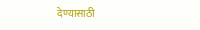देण्यासाठी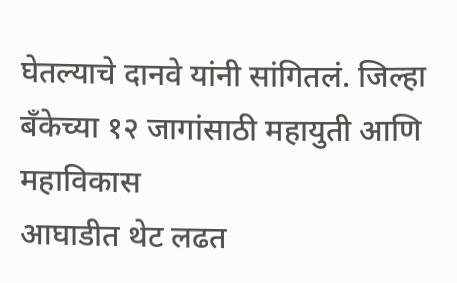घेतल्याचे दानवे यांनी सांगितलं. जिल्हा बँकेच्या १२ जागांसाठी महायुती आणि महाविकास
आघाडीत थेट लढत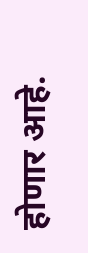होणार आहे.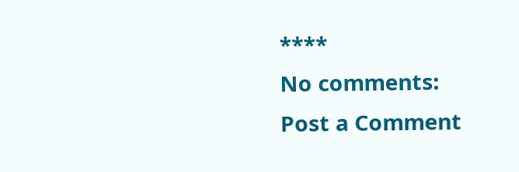****
No comments:
Post a Comment